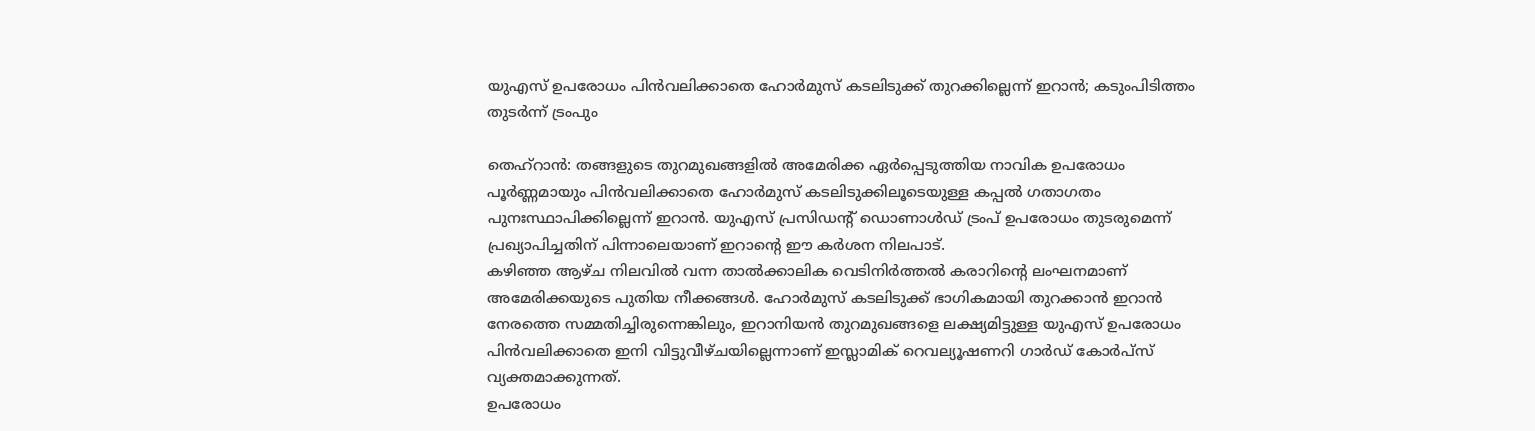യുഎസ് ഉപരോധം പിൻവലിക്കാതെ ഹോർമുസ് കടലിടുക്ക് തുറക്കില്ലെന്ന് ഇറാൻ; കടുംപിടിത്തം തുടർന്ന് ട്രംപും

തെഹ്റാൻ: തങ്ങളുടെ തുറമുഖങ്ങളിൽ അമേരിക്ക ഏർപ്പെടുത്തിയ നാവിക ഉപരോധം പൂർണ്ണമായും പിൻവലിക്കാതെ ഹോർമുസ് കടലിടുക്കിലൂടെയുള്ള കപ്പൽ ഗതാഗതം പുനഃസ്ഥാപിക്കില്ലെന്ന് ഇറാൻ. യുഎസ് പ്രസിഡന്റ് ഡൊണാൾഡ് ട്രംപ് ഉപരോധം തുടരുമെന്ന് പ്രഖ്യാപിച്ചതിന് പിന്നാലെയാണ് ഇറാൻ്റെ ഈ കർശന നിലപാട്.
കഴിഞ്ഞ ആഴ്ച നിലവിൽ വന്ന താൽക്കാലിക വെടിനിർത്തൽ കരാറിൻ്റെ ലംഘനമാണ് അമേരിക്കയുടെ പുതിയ നീക്കങ്ങൾ. ഹോർമുസ് കടലിടുക്ക് ഭാഗികമായി തുറക്കാൻ ഇറാൻ നേരത്തെ സമ്മതിച്ചിരുന്നെങ്കിലും, ഇറാനിയൻ തുറമുഖങ്ങളെ ലക്ഷ്യമിട്ടുള്ള യുഎസ് ഉപരോധം പിൻവലിക്കാതെ ഇനി വിട്ടുവീഴ്ചയില്ലെന്നാണ് ഇസ്ലാമിക് റെവല്യൂഷണറി ഗാർഡ് കോർപ്സ് വ്യക്തമാക്കുന്നത്.
ഉപരോധം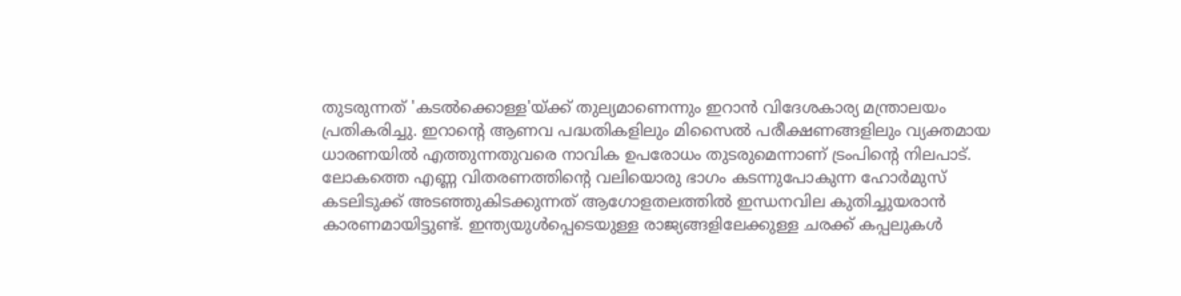തുടരുന്നത് 'കടൽക്കൊള്ള'യ്ക്ക് തുല്യമാണെന്നും ഇറാൻ വിദേശകാര്യ മന്ത്രാലയം പ്രതികരിച്ചു. ഇറാൻ്റെ ആണവ പദ്ധതികളിലും മിസൈൽ പരീക്ഷണങ്ങളിലും വ്യക്തമായ ധാരണയിൽ എത്തുന്നതുവരെ നാവിക ഉപരോധം തുടരുമെന്നാണ് ട്രംപിൻ്റെ നിലപാട്.
ലോകത്തെ എണ്ണ വിതരണത്തിൻ്റെ വലിയൊരു ഭാഗം കടന്നുപോകുന്ന ഹോർമുസ് കടലിടുക്ക് അടഞ്ഞുകിടക്കുന്നത് ആഗോളതലത്തിൽ ഇന്ധനവില കുതിച്ചുയരാൻ കാരണമായിട്ടുണ്ട്. ഇന്ത്യയുൾപ്പെടെയുള്ള രാജ്യങ്ങളിലേക്കുള്ള ചരക്ക് കപ്പലുകൾ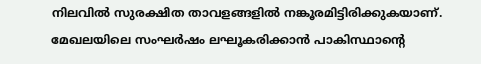നിലവിൽ സുരക്ഷിത താവളങ്ങളിൽ നങ്കൂരമിട്ടിരിക്കുകയാണ്.
മേഖലയിലെ സംഘർഷം ലഘൂകരിക്കാൻ പാകിസ്ഥാൻ്റെ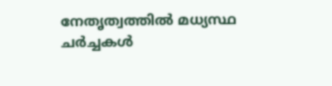നേതൃത്വത്തിൽ മധ്യസ്ഥ ചർച്ചകൾ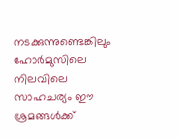നടക്കുന്നുണ്ടെങ്കിലും ഹോർമുസിലെ നിലവിലെ സാഹചര്യം ഈ ശ്രമങ്ങൾക്ക്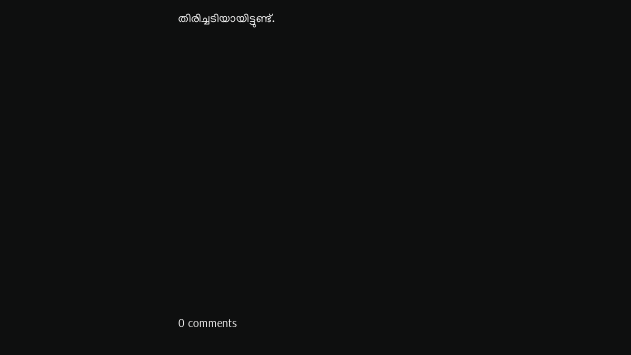തിരിച്ചടിയായിട്ടുണ്ട്.










0 comments